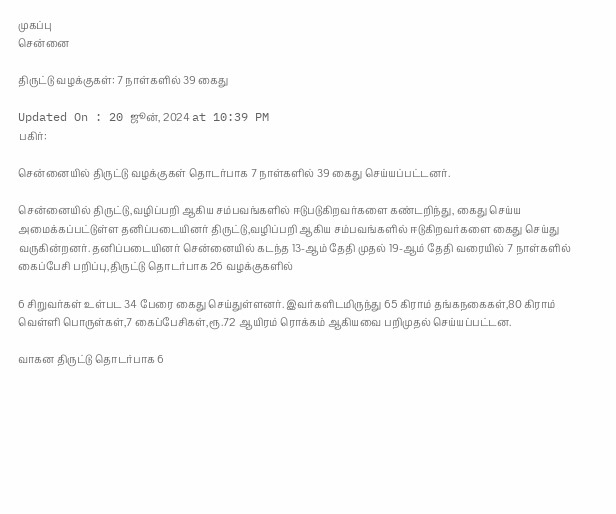முகப்பு
சென்னை

திருட்டு வழக்குகள்: 7 நாள்களில் 39 கைது

Updated On : 20 ஜூன், 2024 at 10:39 PM
பகிர்:

சென்னையில் திருட்டு வழக்குகள் தொடர்பாக 7 நாள்களில் 39 கைது செய்யப்பட்டனர்.

சென்னையில் திருட்டு,வழிப்பறி ஆகிய சம்பவங்களில் ஈடுபடுகிறவர்களை கண்டறிந்து, கைது செய்ய அமைக்கப்பட்டுள்ள தனிப்படையினர் திருட்டு,வழிப்பறி ஆகிய சம்பவங்களில் ஈடுகிறவர்களை கைது செய்து வருகின்றனர். தனிப்படையினர் சென்னையில் கடந்த 13-ஆம் தேதி முதல் 19-ஆம் தேதி வரையில் 7 நாள்களில் கைப்பேசி பறிப்பு,திருட்டு தொடர்பாக 26 வழக்குகளில்

6 சிறுவர்கள் உள்பட 34 பேரை கைது செய்துள்ளனர். இவர்களிடமிருந்து 65 கிராம் தங்கநகைகள்,80 கிராம் வெள்ளி பொருள்கள்,7 கைப்பேசிகள்,ரூ.72 ஆயிரம் ரொக்கம் ஆகியவை பறிமுதல் செய்யப்பட்டன.

வாகன திருட்டு தொடர்பாக 6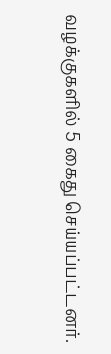வழக்குகளில் 5 கைது செய்யப்பட்டனர்.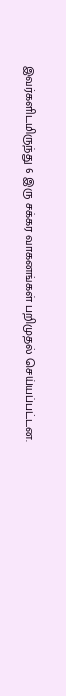இவர்களிடமிருந்து 6 இரு சக்கர வாகனங்கள் பறிமுதல் செய்யப்பட்டன.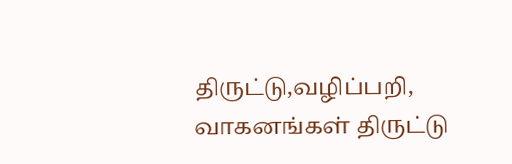திருட்டு,வழிப்பறி, வாகனங்கள் திருட்டு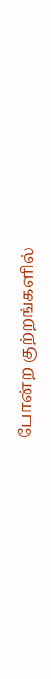போன்ற குற்றங்களில்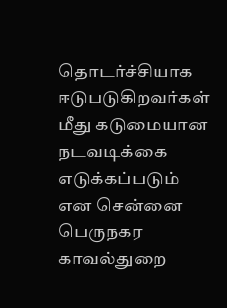தொடர்ச்சியாக ஈடுபடுகிறவர்கள் மீது கடுமையான நடவடிக்கை எடுக்கப்படும் என சென்னை பெருநகர காவல்துறை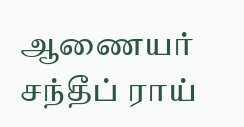ஆணையர் சந்தீப் ராய்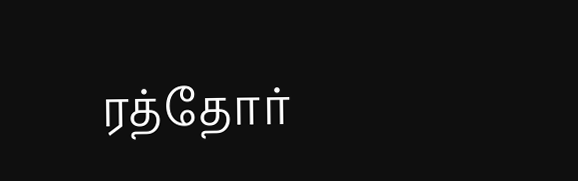ரத்தோர்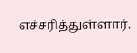எச்சரித்துள்ளார்.